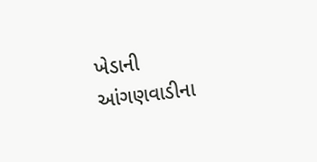ખેડાની આંગણવાડીના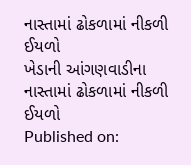નાસ્તામાં ઢોકળામાં નીકળી ઈયળો
ખેડાની આંગણવાડીના નાસ્તામાં ઢોકળામાં નીકળી ઈયળો
Published on: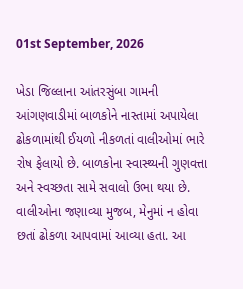01st September, 2026

ખેડા જિલ્લાના આંતરસુંબા ગામની આંગણવાડીમાં બાળકોને નાસ્તામાં અપાયેલા ઢોકળામાંથી ઈયળો નીકળતાં વાલીઓમાં ભારે રોષ ફેલાયો છે. બાળકોના સ્વાસ્થ્યની ગુણવત્તા અને સ્વચ્છતા સામે સવાલો ઉભા થયા છે. વાલીઓના જણાવ્યા મુજબ, મેનુમાં ન હોવા છતાં ઢોકળા આપવામાં આવ્યા હતા. આ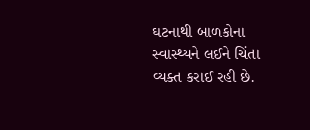ઘટનાથી બાળકોના સ્વાસ્થ્યને લઈને ચિંતા વ્યક્ત કરાઈ રહી છે.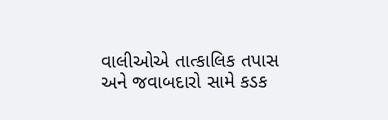વાલીઓએ તાત્કાલિક તપાસ અને જવાબદારો સામે કડક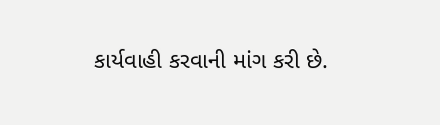કાર્યવાહી કરવાની માંગ કરી છે.